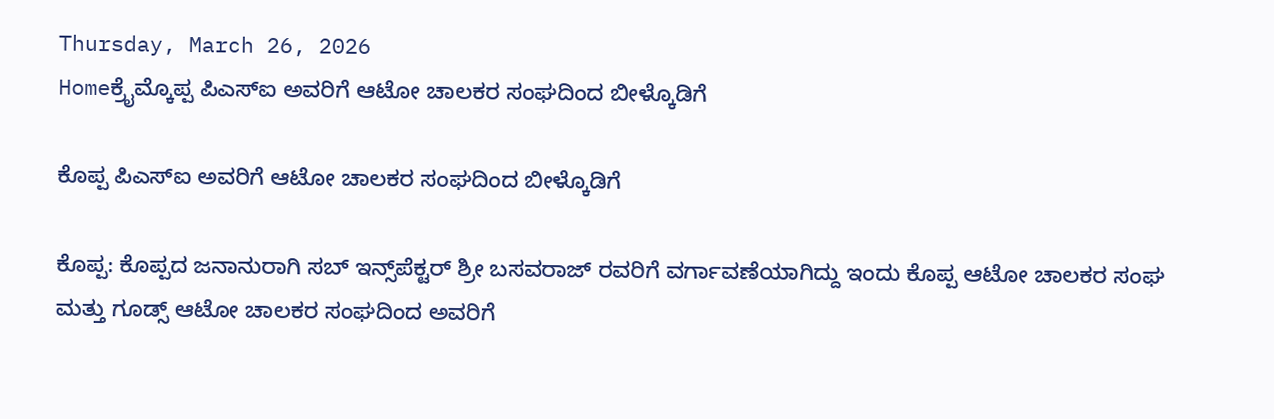Thursday, March 26, 2026
Homeಕ್ರೈಮ್ಕೊಪ್ಪ ಪಿಎಸ್ಐ ಅವರಿಗೆ ಆಟೋ ಚಾಲಕರ ಸಂಘದಿಂದ ಬೀಳ್ಕೊಡಿಗೆ

ಕೊಪ್ಪ ಪಿಎಸ್ಐ ಅವರಿಗೆ ಆಟೋ ಚಾಲಕರ ಸಂಘದಿಂದ ಬೀಳ್ಕೊಡಿಗೆ

ಕೊಪ್ಪ: ಕೊಪ್ಪದ ಜನಾನುರಾಗಿ ಸಬ್ ಇನ್ಸ್‌ಪೆಕ್ಟರ್ ಶ್ರೀ ಬಸವರಾಜ್ ರವರಿಗೆ ವರ್ಗಾವಣೆಯಾಗಿದ್ದು ಇಂದು ಕೊಪ್ಪ ಆಟೋ ಚಾಲಕರ ಸಂಘ ಮತ್ತು ಗೂಡ್ಸ್ ಆಟೋ ಚಾಲಕರ ಸಂಘದಿಂದ ಅವರಿಗೆ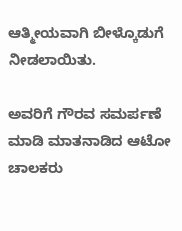ಆತ್ಮೀಯವಾಗಿ ಬೀಳ್ಕೊಡುಗೆ ನೀಡಲಾಯಿತು.

ಅವರಿಗೆ ಗೌರವ ಸಮರ್ಪಣೆ ಮಾಡಿ ಮಾತನಾಡಿದ ಆಟೋ ಚಾಲಕರು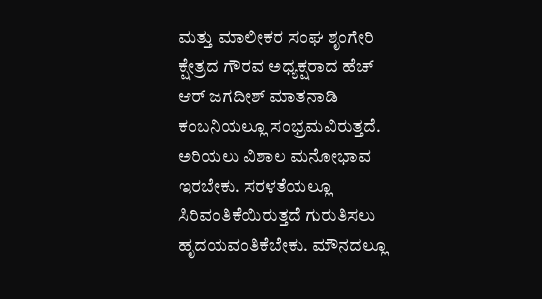ಮತ್ತು ಮಾಲೀಕರ ಸಂಘ ಶೃಂಗೇರಿ ಕ್ಷೇತ್ರದ ಗೌರವ ಅಧ್ಯಕ್ಷರಾದ ಹೆಚ್ ಆರ್ ಜಗದೀಶ್ ಮಾತನಾಡಿ ಕಂಬನಿಯಲ್ಲೂ ಸಂಭ್ರಮವಿರುತ್ತದೆ. ಅರಿಯಲು ವಿಶಾಲ ಮನೋಭಾವ ಇರಬೇಕು. ಸರಳತೆಯಲ್ಲೂ ಸಿರಿವಂತಿಕೆಯಿರುತ್ತದೆ ಗುರುತಿಸಲು ಹೃದಯವಂತಿಕೆಬೇಕು. ಮೌನದಲ್ಲೂ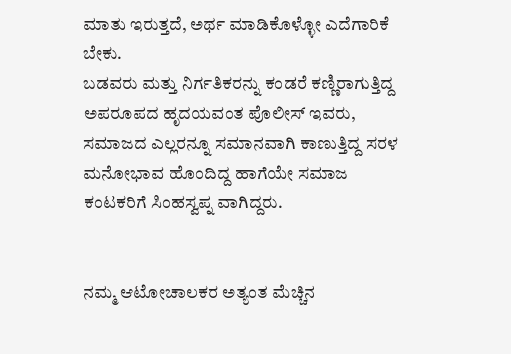ಮಾತು ಇರುತ್ತದೆ, ಅರ್ಥ ಮಾಡಿಕೊಳ್ಳೋ ಎದೆಗಾರಿಕೆ ಬೇಕು.
ಬಡವರು ಮತ್ತು ನಿರ್ಗತಿಕರನ್ನು ಕಂಡರೆ ಕಣ್ಣಿರಾಗುತ್ತಿದ್ದ ಅಪರೂಪದ ಹೃದಯವಂತ ಪೊಲೀಸ್ ಇವರು, ಸಮಾಜದ ಎಲ್ಲರನ್ನೂ ಸಮಾನವಾಗಿ ಕಾಣುತ್ತಿದ್ದ ಸರಳ ಮನೋಭಾವ ಹೊಂದಿದ್ದ ಹಾಗೆಯೇ ಸಮಾಜ ಕಂಟಕರಿಗೆ ಸಿಂಹಸ್ವಪ್ನ ವಾಗಿದ್ದರು.


ನಮ್ಮ ಆಟೋಚಾಲಕರ ಅತ್ಯಂತ ಮೆಚ್ಚಿನ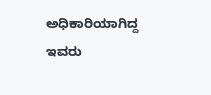ಅಧಿಕಾರಿಯಾಗಿದ್ದ ಇವರು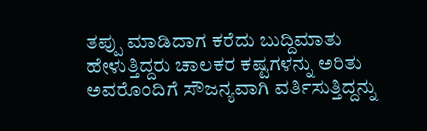ತಪ್ಪು ಮಾಡಿದಾಗ ಕರೆದು ಬುದ್ದಿಮಾತು ಹೇಳುತ್ತಿದ್ದರು ಚಾಲಕರ ಕಷ್ಟಗಳನ್ನು ಅರಿತು ಅವರೊಂದಿಗೆ ಸೌಜನ್ಯವಾಗಿ ವರ್ತಿಸುತ್ತಿದ್ದನ್ನು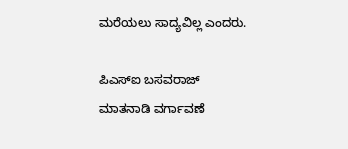ಮರೆಯಲು ಸಾದ್ಯವಿಲ್ಲ ಎಂದರು.

ಪಿಎಸ್ಐ ಬಸವರಾಜ್ ಮಾತನಾಡಿ ವರ್ಗಾವಣೆ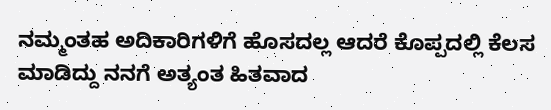ನಮ್ಮಂತಹ ಅದಿಕಾರಿಗಳಿಗೆ ಹೊಸದಲ್ಲ ಆದರೆ ಕೊಪ್ಪದಲ್ಲಿ ಕೆಲಸ ಮಾಡಿದ್ದು ನನಗೆ ಅತ್ಯಂತ ಹಿತವಾದ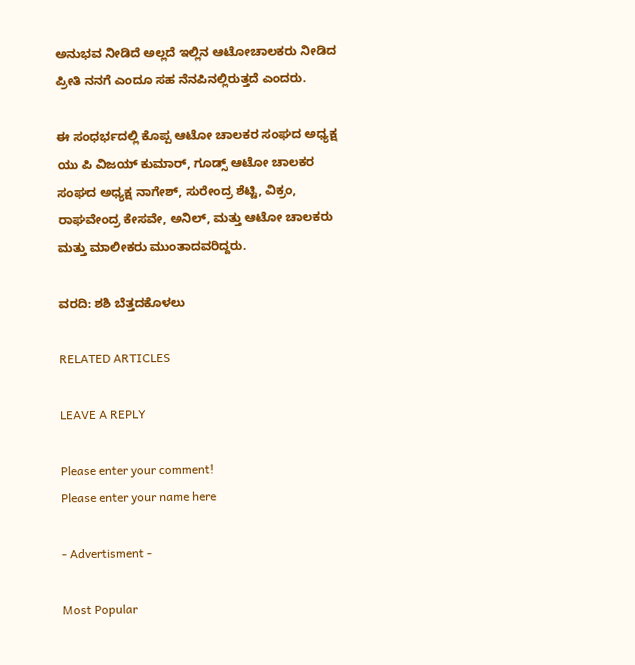ಅನುಭವ ನೀಡಿದೆ ಅಲ್ಲದೆ ಇಲ್ಲಿನ ಆಟೋಚಾಲಕರು ನೀಡಿದ ಪ್ರೀತಿ ನನಗೆ ಎಂದೂ ಸಹ ನೆನಪಿನಲ್ಲಿರುತ್ತದೆ ಎಂದರು.

ಈ ಸಂಧರ್ಭದಲ್ಲಿ ಕೊಪ್ಪ ಆಟೋ ಚಾಲಕರ ಸಂಘದ ಅಧ್ಯಕ್ಷ ಯು ಪಿ ವಿಜಯ್ ಕುಮಾರ್, ಗೂಡ್ಸ್ ಆಟೋ ಚಾಲಕರ ಸಂಘದ ಅಧ್ಯಕ್ಷ ನಾಗೇಶ್, ಸುರೇಂದ್ರ ಶೆಟ್ಟಿ, ವಿಕ್ರಂ, ರಾಘವೇಂದ್ರ ಕೇಸವೇ, ಅನಿಲ್, ಮತ್ತು ಆಟೋ ಚಾಲಕರು ಮತ್ತು ಮಾಲೀಕರು ಮುಂತಾದವರಿದ್ದರು.

ವರದಿ: ಶಶಿ ಬೆತ್ತದಕೊಳಲು

RELATED ARTICLES

LEAVE A REPLY

Please enter your comment!
Please enter your name here

- Advertisment -

Most Popular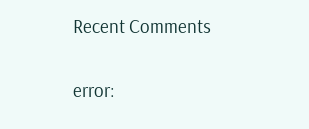Recent Comments

error: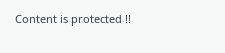Content is protected !!